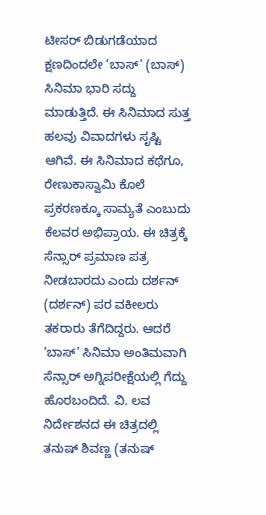ಟೀಸರ್ ಬಿಡುಗಡೆಯಾದ ಕ್ಷಣದಿಂದಲೇ ‘ಬಾಸ್’ (ಬಾಸ್) ಸಿನಿಮಾ ಭಾರಿ ಸದ್ದು ಮಾಡುತ್ತಿದೆ. ಈ ಸಿನಿಮಾದ ಸುತ್ತ ಹಲವು ವಿವಾದಗಳು ಸೃಷ್ಟಿ ಆಗಿವೆ. ಈ ಸಿನಿಮಾದ ಕಥೆಗೂ, ರೇಣುಕಾಸ್ವಾಮಿ ಕೊಲೆ ಪ್ರಕರಣಕ್ಕೂ ಸಾಮ್ಯತೆ ಎಂಬುದು ಕೆಲವರ ಅಭಿಪ್ರಾಯ. ಈ ಚಿತ್ರಕ್ಕೆ ಸೆನ್ಸಾರ್ ಪ್ರಮಾಣ ಪತ್ರ ನೀಡಬಾರದು ಎಂದು ದರ್ಶನ್ (ದರ್ಶನ್) ಪರ ವಕೀಲರು ತಕರಾರು ತೆಗೆದಿದ್ದರು. ಆದರೆ ‘ಬಾಸ್’ ಸಿನಿಮಾ ಅಂತಿಮವಾಗಿ ಸೆನ್ಸಾರ್ ಅಗ್ನಿಪರೀಕ್ಷೆಯಲ್ಲಿ ಗೆದ್ದು ಹೊರಬಂದಿದೆ. ವಿ. ಲವ ನಿರ್ದೇಶನದ ಈ ಚಿತ್ರದಲ್ಲಿ ತನುಷ್ ಶಿವಣ್ಣ (ತನುಷ್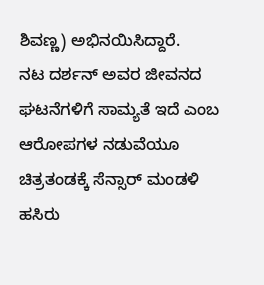ಶಿವಣ್ಣ) ಅಭಿನಯಿಸಿದ್ದಾರೆ.
ನಟ ದರ್ಶನ್ ಅವರ ಜೀವನದ ಘಟನೆಗಳಿಗೆ ಸಾಮ್ಯತೆ ಇದೆ ಎಂಬ ಆರೋಪಗಳ ನಡುವೆಯೂ ಚಿತ್ರತಂಡಕ್ಕೆ ಸೆನ್ಸಾರ್ ಮಂಡಳಿ ಹಸಿರು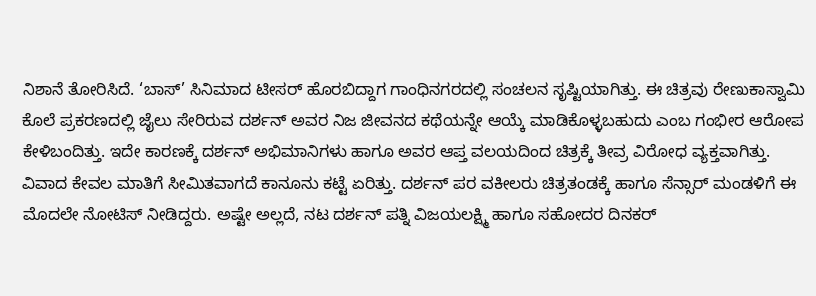ನಿಶಾನೆ ತೋರಿಸಿದೆ. ‘ಬಾಸ್’ ಸಿನಿಮಾದ ಟೀಸರ್ ಹೊರಬಿದ್ದಾಗ ಗಾಂಧಿನಗರದಲ್ಲಿ ಸಂಚಲನ ಸೃಷ್ಟಿಯಾಗಿತ್ತು. ಈ ಚಿತ್ರವು ರೇಣುಕಾಸ್ವಾಮಿ ಕೊಲೆ ಪ್ರಕರಣದಲ್ಲಿ ಜೈಲು ಸೇರಿರುವ ದರ್ಶನ್ ಅವರ ನಿಜ ಜೀವನದ ಕಥೆಯನ್ನೇ ಆಯ್ಕೆ ಮಾಡಿಕೊಳ್ಳಬಹುದು ಎಂಬ ಗಂಭೀರ ಆರೋಪ ಕೇಳಿಬಂದಿತ್ತು. ಇದೇ ಕಾರಣಕ್ಕೆ ದರ್ಶನ್ ಅಭಿಮಾನಿಗಳು ಹಾಗೂ ಅವರ ಆಪ್ತ ವಲಯದಿಂದ ಚಿತ್ರಕ್ಕೆ ತೀವ್ರ ವಿರೋಧ ವ್ಯಕ್ತವಾಗಿತ್ತು.
ವಿವಾದ ಕೇವಲ ಮಾತಿಗೆ ಸೀಮಿತವಾಗದೆ ಕಾನೂನು ಕಟ್ಟೆ ಏರಿತ್ತು. ದರ್ಶನ್ ಪರ ವಕೀಲರು ಚಿತ್ರತಂಡಕ್ಕೆ ಹಾಗೂ ಸೆನ್ಸಾರ್ ಮಂಡಳಿಗೆ ಈ ಮೊದಲೇ ನೋಟಿಸ್ ನೀಡಿದ್ದರು. ಅಷ್ಟೇ ಅಲ್ಲದೆ, ನಟ ದರ್ಶನ್ ಪತ್ನಿ ವಿಜಯಲಕ್ಷ್ಮಿ ಹಾಗೂ ಸಹೋದರ ದಿನಕರ್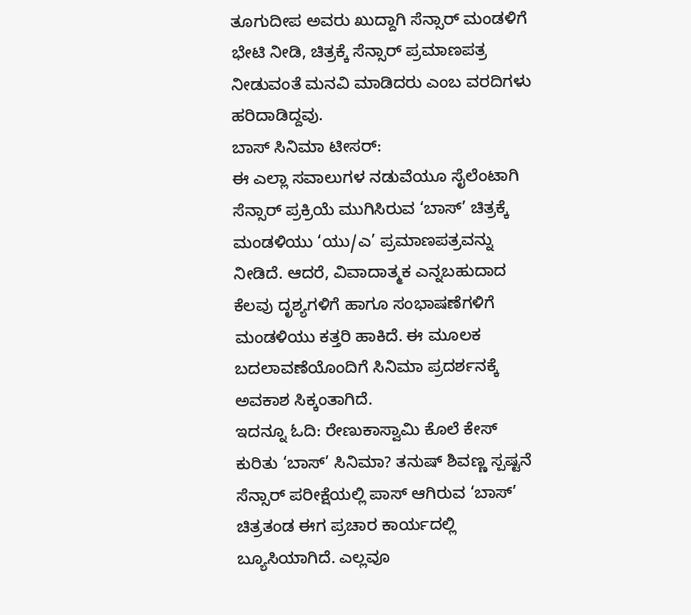ತೂಗುದೀಪ ಅವರು ಖುದ್ದಾಗಿ ಸೆನ್ಸಾರ್ ಮಂಡಳಿಗೆ ಭೇಟಿ ನೀಡಿ, ಚಿತ್ರಕ್ಕೆ ಸೆನ್ಸಾರ್ ಪ್ರಮಾಣಪತ್ರ ನೀಡುವಂತೆ ಮನವಿ ಮಾಡಿದರು ಎಂಬ ವರದಿಗಳು ಹರಿದಾಡಿದ್ದವು.
ಬಾಸ್ ಸಿನಿಮಾ ಟೀಸರ್:
ಈ ಎಲ್ಲಾ ಸವಾಲುಗಳ ನಡುವೆಯೂ ಸೈಲೆಂಟಾಗಿ ಸೆನ್ಸಾರ್ ಪ್ರಕ್ರಿಯೆ ಮುಗಿಸಿರುವ ‘ಬಾಸ್’ ಚಿತ್ರಕ್ಕೆ ಮಂಡಳಿಯು ‘ಯು/ಎ’ ಪ್ರಮಾಣಪತ್ರವನ್ನು ನೀಡಿದೆ. ಆದರೆ, ವಿವಾದಾತ್ಮಕ ಎನ್ನಬಹುದಾದ ಕೆಲವು ದೃಶ್ಯಗಳಿಗೆ ಹಾಗೂ ಸಂಭಾಷಣೆಗಳಿಗೆ ಮಂಡಳಿಯು ಕತ್ತರಿ ಹಾಕಿದೆ. ಈ ಮೂಲಕ ಬದಲಾವಣೆಯೊಂದಿಗೆ ಸಿನಿಮಾ ಪ್ರದರ್ಶನಕ್ಕೆ ಅವಕಾಶ ಸಿಕ್ಕಂತಾಗಿದೆ.
ಇದನ್ನೂ ಓದಿ: ರೇಣುಕಾಸ್ವಾಮಿ ಕೊಲೆ ಕೇಸ್ ಕುರಿತು ‘ಬಾಸ್’ ಸಿನಿಮಾ? ತನುಷ್ ಶಿವಣ್ಣ ಸ್ಪಷ್ಟನೆ
ಸೆನ್ಸಾರ್ ಪರೀಕ್ಷೆಯಲ್ಲಿ ಪಾಸ್ ಆಗಿರುವ ‘ಬಾಸ್’ ಚಿತ್ರತಂಡ ಈಗ ಪ್ರಚಾರ ಕಾರ್ಯದಲ್ಲಿ ಬ್ಯೂಸಿಯಾಗಿದೆ. ಎಲ್ಲವೂ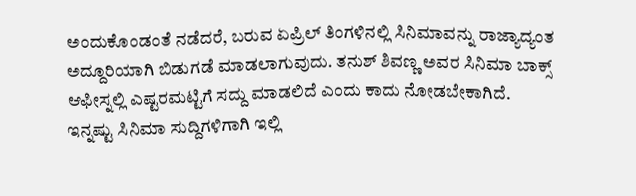ಅಂದುಕೊಂಡಂತೆ ನಡೆದರೆ, ಬರುವ ಏಪ್ರಿಲ್ ತಿಂಗಳಿನಲ್ಲಿ ಸಿನಿಮಾವನ್ನು ರಾಜ್ಯಾದ್ಯಂತ ಅದ್ದೂರಿಯಾಗಿ ಬಿಡುಗಡೆ ಮಾಡಲಾಗುವುದು. ತನುಶ್ ಶಿವಣ್ಣ ಅವರ ಸಿನಿಮಾ ಬಾಕ್ಸ್ ಆಫೀಸ್ನಲ್ಲಿ ಎಷ್ಟರಮಟ್ಟಿಗೆ ಸದ್ದು ಮಾಡಲಿದೆ ಎಂದು ಕಾದು ನೋಡಬೇಕಾಗಿದೆ.
ಇನ್ನಷ್ಟು ಸಿನಿಮಾ ಸುದ್ದಿಗಳಿಗಾಗಿ ಇಲ್ಲಿ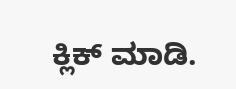ಕ್ಲಿಕ್ ಮಾಡಿ.